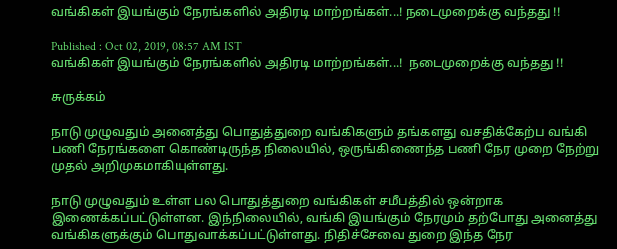வங்கிகள் இயங்கும் நேரங்களில் அதிரடி மாற்றங்கள்...! நடைமுறைக்கு வந்தது !!

Published : Oct 02, 2019, 08:57 AM IST
வங்கிகள் இயங்கும் நேரங்களில் அதிரடி மாற்றங்கள்...!  நடைமுறைக்கு வந்தது !!

சுருக்கம்

நாடு முழுவதும் அனைத்து பொதுத்துறை வங்கிகளும் தங்களது வசதிக்கேற்ப வங்கி பணி நேரங்களை கொண்டிருந்த நிலையில், ஒருங்கிணைந்த பணி நேர முறை நேற்று முதல் அறிமுகமாகியுள்ளது.

நாடு முழுவதும் உள்ள பல பொதுத்துறை வங்கிகள் சமீபத்தில் ஒன்றாக இணைக்கப்பட்டுள்ளன. இந்நிலையில், வங்கி இயங்கும் நேரமும் தற்போது அனைத்து வங்கிகளுக்கும் பொதுவாக்கப்பட்டுள்ளது. நிதிச்சேவை துறை இந்த நேர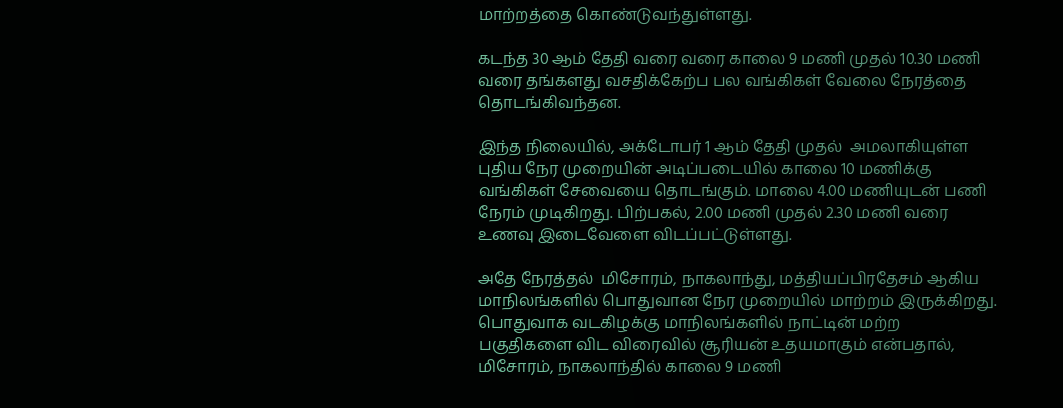மாற்றத்தை கொண்டுவந்துள்ளது.

கடந்த 30 ஆம் தேதி வரை வரை காலை 9 மணி முதல் 10.30 மணி வரை தங்களது வசதிக்கேற்ப பல வங்கிகள் வேலை நேரத்தை தொடங்கிவந்தன.

இந்த நிலையில், அக்டோபர் 1 ஆம் தேதி முதல்  அமலாகியுள்ள புதிய நேர முறையின் அடிப்படையில் காலை 10 மணிக்கு வங்கிகள் சேவையை தொடங்கும். மாலை 4.00 மணியுடன் பணி நேரம் முடிகிறது. பிற்பகல், 2.00 மணி முதல் 2.30 மணி வரை உணவு இடைவேளை விடப்பட்டுள்ளது.

அதே நேரத்தல்  மிசோரம், நாகலாந்து, மத்தியப்பிரதேசம் ஆகிய மாநிலங்களில் பொதுவான நேர முறையில் மாற்றம் இருக்கிறது. பொதுவாக வடகிழக்கு மாநிலங்களில் நாட்டின் மற்ற பகுதிகளை விட விரைவில் சூரியன் உதயமாகும் என்பதால், மிசோரம், நாகலாந்தில் காலை 9 மணி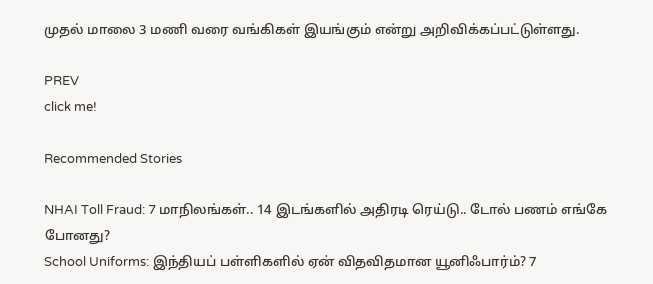முதல் மாலை 3 மணி வரை வங்கிகள் இயங்கும் என்று அறிவிக்கப்பட்டுள்ளது.

PREV
click me!

Recommended Stories

NHAI Toll Fraud: 7 மாநிலங்கள்.. 14 இடங்களில் அதிரடி ரெய்டு.. டோல் பணம் எங்கே போனது?
School Uniforms: இந்தியப் பள்ளிகளில் ஏன் விதவிதமான யூனிஃபார்ம்? 7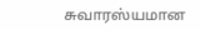சுவாரஸ்யமான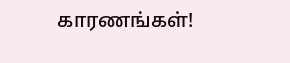காரணங்கள்!